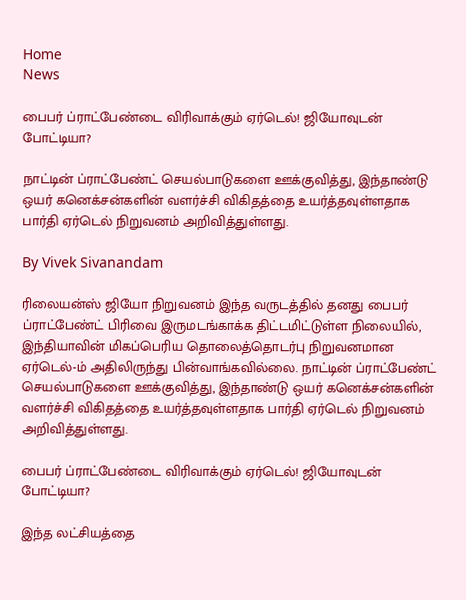Home
News

பைபர் ப்ராட்பேண்டை விரிவாக்கும் ஏர்டெல்! ஜியோவுடன் போட்டியா?

நாட்டின் ப்ராட்பேண்ட் செயல்பாடுகளை ஊக்குவித்து, இந்தாண்டு ஒயர் கனெக்சன்களின் வளர்ச்சி விகிதத்தை உயர்த்தவுள்ளதாக பார்தி ஏர்டெல் நிறுவனம் அறிவித்துள்ளது.

By Vivek Sivanandam

ரிலையன்ஸ் ஜியோ நிறுவனம் இந்த வருடத்தில் தனது பைபர் ப்ராட்பேண்ட் பிரிவை இருமடங்காக்க திட்டமிட்டுள்ள நிலையில், இந்தியாவின் மிகப்பெரிய தொலைத்தொடர்பு நிறுவனமான ஏர்டெல்-ம் அதிலிருந்து பின்வாங்கவில்லை. நாட்டின் ப்ராட்பேண்ட் செயல்பாடுகளை ஊக்குவித்து, இந்தாண்டு ஒயர் கனெக்சன்களின் வளர்ச்சி விகிதத்தை உயர்த்தவுள்ளதாக பார்தி ஏர்டெல் நிறுவனம் அறிவித்துள்ளது.

பைபர் ப்ராட்பேண்டை விரிவாக்கும் ஏர்டெல்! ஜியோவுடன் போட்டியா?

இந்த லட்சியத்தை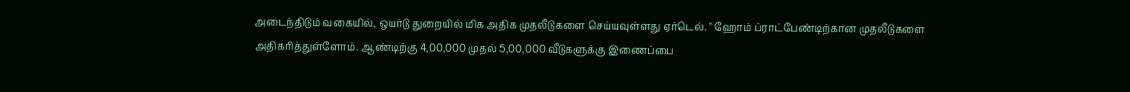அடைந்திடும் வகையில், ஒயர்டு துறையில் மிக அதிக முதலீடுகளை செய்யவுள்ளது ஏர்டெல். " ஹோம் ப்ராட்பேண்டிற்கான முதலீடுகளை அதிகரித்துள்ளோம். ஆண்டிற்கு 4,00,000 முதல் 5,00,000 வீடுகளுக்கு இணைப்பை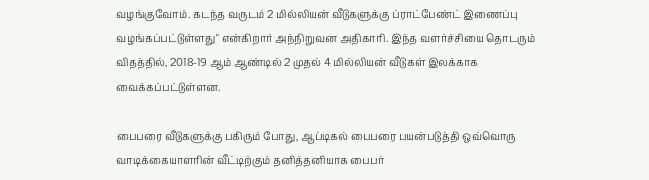வழங்குவோம். கடந்த வருடம் 2 மில்லியன் வீடுகளுக்கு ப்ராட்பேண்ட் இணைப்பு வழங்கப்பட்டுள்ளது" என்கிறார் அந்நிறுவன அதிகாரி. இந்த வளர்ச்சியை தொடரும் விதத்தில், 2018-19 ஆம் ஆண்டில் 2 முதல் 4 மில்லியன் வீடுகள் இலக்காக வைக்கப்பட்டுள்ளன.

பைபரை வீடுகளுக்கு பகிரும் போது, ஆப்டிகல் பைபரை பயன்படுத்தி ஒவ்வொரு வாடிக்கையாளரின் வீட்டிற்கும் தனித்தனியாக பைபர்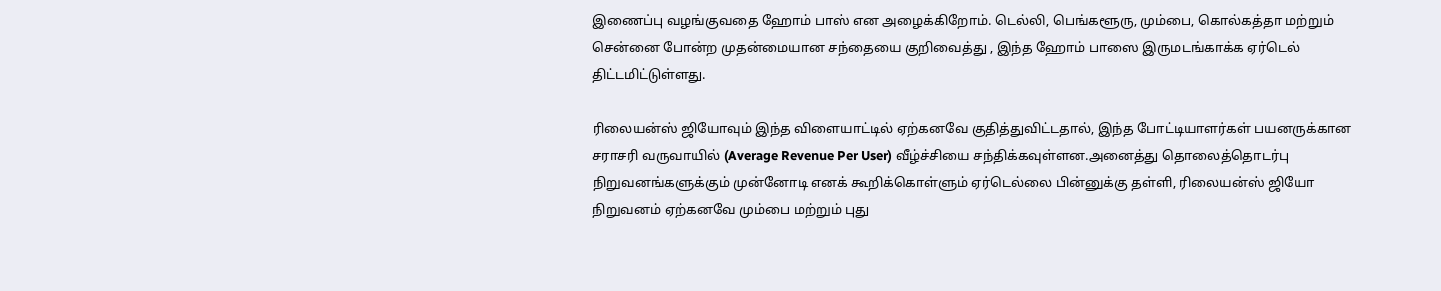இணைப்பு வழங்குவதை ஹோம் பாஸ் என அழைக்கிறோம். டெல்லி, பெங்களூரு, மும்பை, கொல்கத்தா மற்றும் சென்னை போன்ற முதன்மையான சந்தையை குறிவைத்து , இந்த ஹோம் பாஸை இருமடங்காக்க ஏர்டெல் திட்டமிட்டுள்ளது.

ரிலையன்ஸ் ஜியோவும் இந்த விளையாட்டில் ஏற்கனவே குதித்துவிட்டதால், இந்த போட்டியாளர்கள் பயனருக்கான சராசரி வருவாயில் (Average Revenue Per User) வீழ்ச்சியை சந்திக்கவுள்ளன.அனைத்து தொலைத்தொடர்பு நிறுவனங்களுக்கும் முன்னோடி எனக் கூறிக்கொள்ளும் ஏர்டெல்லை பின்னுக்கு தள்ளி, ரிலையன்ஸ் ஜியோ நிறுவனம் ஏற்கனவே மும்பை மற்றும் புது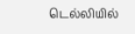டெல்லியில்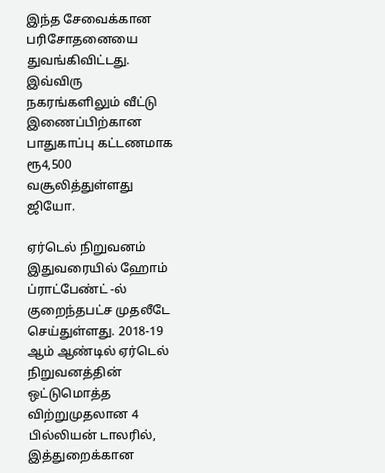இந்த சேவைக்கான பரிசோதனையை துவங்கிவிட்டது. இவ்விரு நகரங்களிலும் வீட்டு இணைப்பிற்கான பாதுகாப்பு கட்டணமாக ரூ4,500 வசூலித்துள்ளது ஜியோ.

ஏர்டெல் நிறுவனம் இதுவரையில் ஹோம் ப்ராட்பேண்ட் -ல் குறைந்தபட்ச முதலீடே செய்துள்ளது. 2018-19 ஆம் ஆண்டில் ஏர்டெல் நிறுவனத்தின் ஒட்டுமொத்த விற்றுமுதலான 4 பில்லியன் டாலரில், இத்துறைக்கான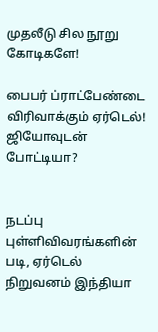முதலீடு சில நூறு கோடிகளே!

பைபர் ப்ராட்பேண்டை விரிவாக்கும் ஏர்டெல்! ஜியோவுடன் போட்டியா?


நடப்பு புள்ளிவிவரங்களின் படி, ஏர்டெல் நிறுவனம் இந்தியா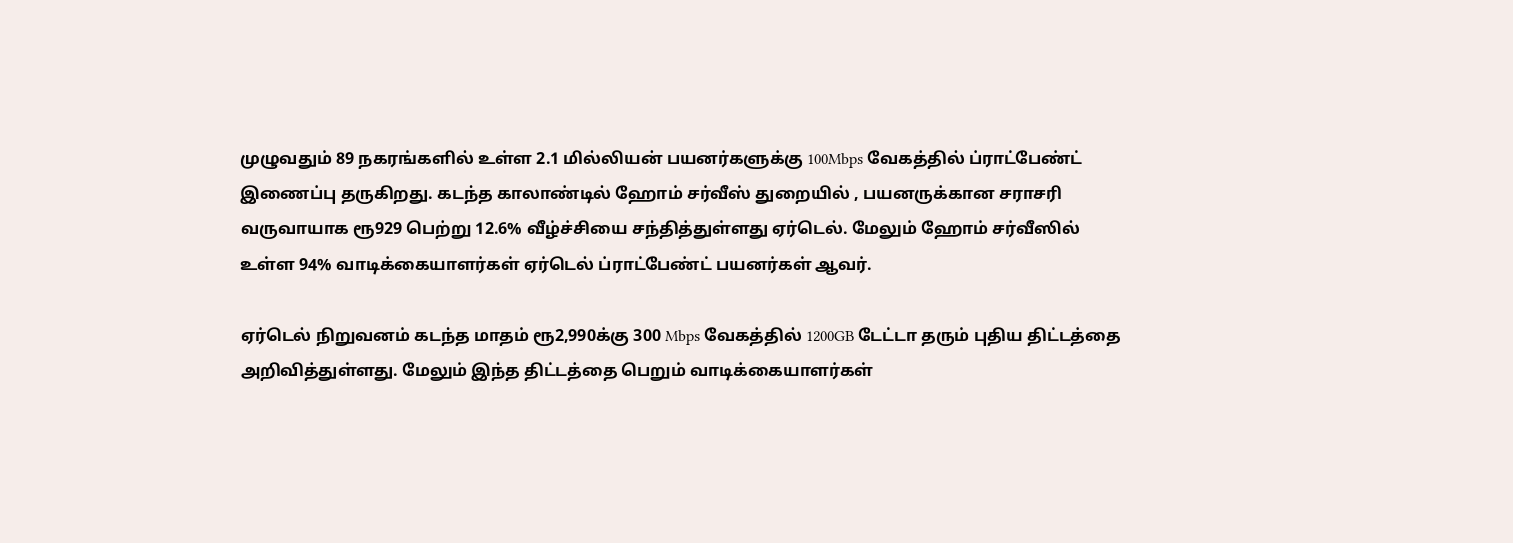முழுவதும் 89 நகரங்களில் உள்ள 2.1 மில்லியன் பயனர்களுக்கு 100Mbps வேகத்தில் ப்ராட்பேண்ட் இணைப்பு தருகிறது. கடந்த காலாண்டில் ஹோம் சர்வீஸ் துறையில் , பயனருக்கான சராசரி வருவாயாக ரூ929 பெற்று 12.6% வீழ்ச்சியை சந்தித்துள்ளது ஏர்டெல். மேலும் ஹோம் சர்வீஸில் உள்ள 94% வாடிக்கையாளர்கள் ஏர்டெல் ப்ராட்பேண்ட் பயனர்கள் ஆவர்.

ஏர்டெல் நிறுவனம் கடந்த மாதம் ரூ2,990க்கு 300 Mbps வேகத்தில் 1200GB டேட்டா தரும் புதிய திட்டத்தை அறிவித்துள்ளது. மேலும் இந்த திட்டத்தை பெறும் வாடிக்கையாளர்கள்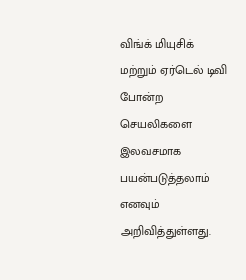விங்க் மியுசிக் மற்றும் ஏர்டெல் டிவி போன்ற செயலிகளை இலவசமாக பயன்படுத்தலாம் எனவும் அறிவித்துள்ளது.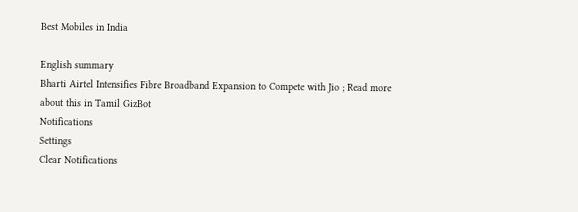Best Mobiles in India

English summary
Bharti Airtel Intensifies Fibre Broadband Expansion to Compete with Jio ; Read more about this in Tamil GizBot
Notifications
Settings
Clear Notifications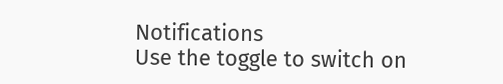Notifications
Use the toggle to switch on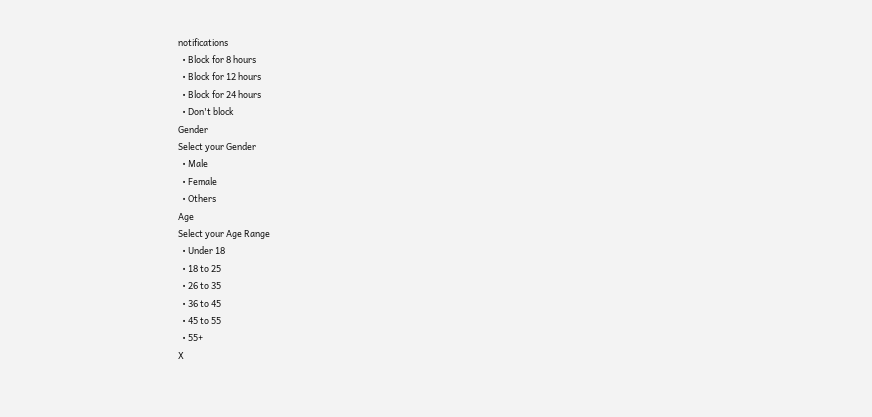notifications
  • Block for 8 hours
  • Block for 12 hours
  • Block for 24 hours
  • Don't block
Gender
Select your Gender
  • Male
  • Female
  • Others
Age
Select your Age Range
  • Under 18
  • 18 to 25
  • 26 to 35
  • 36 to 45
  • 45 to 55
  • 55+
X